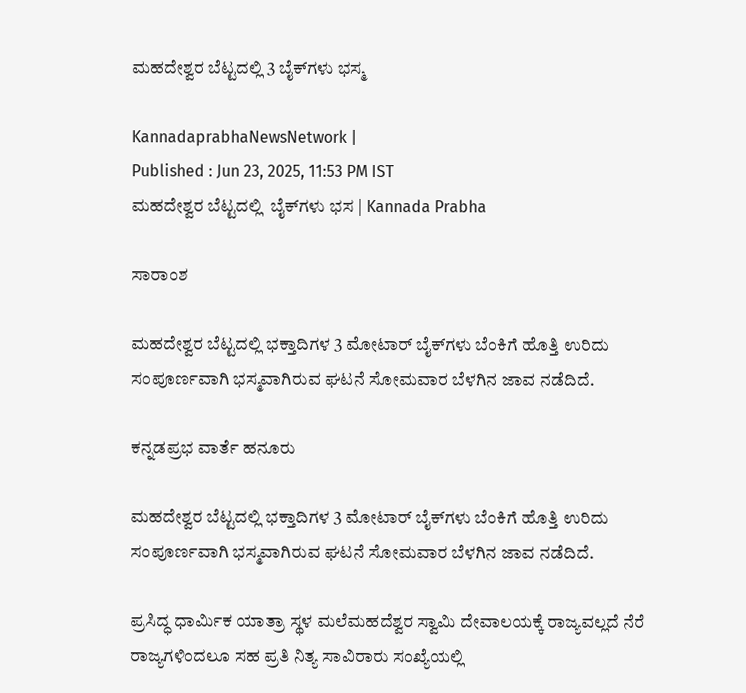ಮಹದೇಶ್ವರ ಬೆಟ್ಟದಲ್ಲಿ 3 ಬೈಕ್‌ಗಳು ಭಸ್ಮ

KannadaprabhaNewsNetwork |
Published : Jun 23, 2025, 11:53 PM IST
ಮಹದೇಶ್ವರ ಬೆಟ್ಟದಲ್ಲಿ  ಬೈಕ್‌ಗಳು ಭಸ | Kannada Prabha

ಸಾರಾಂಶ

ಮಹದೇಶ್ವರ ಬೆಟ್ಟದಲ್ಲಿ ಭಕ್ತಾದಿಗಳ 3 ಮೋಟಾರ್ ಬೈಕ್‌ಗಳು ಬೆಂಕಿಗೆ ಹೊತ್ತಿ ಉರಿದು ಸಂಪೂರ್ಣವಾಗಿ ಭಸ್ಮವಾಗಿರುವ ಘಟನೆ ಸೋಮವಾರ ಬೆಳಗಿನ ಜಾವ ನಡೆದಿದೆ.

ಕನ್ನಡಪ್ರಭ ವಾರ್ತೆ ಹನೂರು

ಮಹದೇಶ್ವರ ಬೆಟ್ಟದಲ್ಲಿ ಭಕ್ತಾದಿಗಳ 3 ಮೋಟಾರ್ ಬೈಕ್‌ಗಳು ಬೆಂಕಿಗೆ ಹೊತ್ತಿ ಉರಿದು ಸಂಪೂರ್ಣವಾಗಿ ಭಸ್ಮವಾಗಿರುವ ಘಟನೆ ಸೋಮವಾರ ಬೆಳಗಿನ ಜಾವ ನಡೆದಿದೆ.

ಪ್ರಸಿದ್ಧ ಧಾರ್ಮಿಕ ಯಾತ್ರಾ ಸ್ಥಳ ಮಲೆಮಹದೆಶ್ವರ ಸ್ವಾಮಿ ದೇವಾಲಯಕ್ಕೆ ರಾಜ್ಯವಲ್ಲದೆ ನೆರೆ ರಾಜ್ಯಗಳಿಂದಲೂ ಸಹ ಪ್ರತಿ ನಿತ್ಯ ಸಾವಿರಾರು ಸಂಖ್ಯೆಯಲ್ಲಿ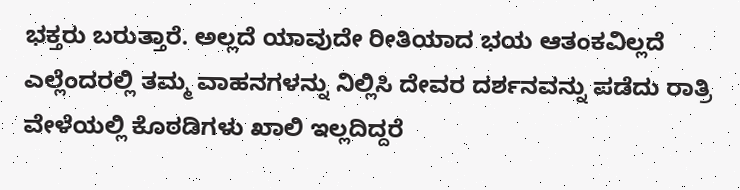ಭಕ್ತರು ಬರುತ್ತಾರೆ. ಅಲ್ಲದೆ ಯಾವುದೇ ರೀತಿಯಾದ ಭಯ ಆತಂಕವಿಲ್ಲದೆ ಎಲ್ಲೆಂದರಲ್ಲಿ ತಮ್ಮ ವಾಹನಗಳನ್ನು ನಿಲ್ಲಿಸಿ ದೇವರ ದರ್ಶನವನ್ನು ಪಡೆದು ರಾತ್ರಿ ವೇಳೆಯಲ್ಲಿ ಕೊಠಡಿಗಳು ಖಾಲಿ ಇಲ್ಲದಿದ್ದರೆ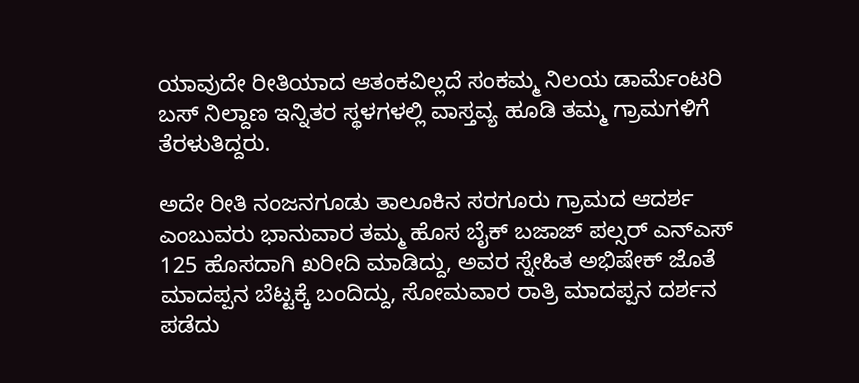ಯಾವುದೇ ರೀತಿಯಾದ ಆತಂಕವಿಲ್ಲದೆ ಸಂಕಮ್ಮ ನಿಲಯ ಡಾರ್ಮೆಂಟರಿ ಬಸ್ ನಿಲ್ದಾಣ ಇನ್ನಿತರ ಸ್ಥಳಗಳಲ್ಲಿ ವಾಸ್ತವ್ಯ ಹೂಡಿ ತಮ್ಮ ಗ್ರಾಮಗಳಿಗೆ ತೆರಳುತಿದ್ದರು.

ಅದೇ ರೀತಿ ನಂಜನಗೂಡು ತಾಲೂಕಿನ ಸರಗೂರು ಗ್ರಾಮದ ಆದರ್ಶ ಎಂಬುವರು ಭಾನುವಾರ ತಮ್ಮ ಹೊಸ ಬೈಕ್ ಬಜಾಜ್ ಪಲ್ಸರ್ ಎನ್ಎಸ್ 125 ಹೊಸದಾಗಿ ಖರೀದಿ ಮಾಡಿದ್ದು, ಅವರ ಸ್ನೇಹಿತ ಅಭಿಷೇಕ್ ಜೊತೆ ಮಾದಪ್ಪನ ಬೆಟ್ಟಕ್ಕೆ ಬಂದಿದ್ದು, ಸೋಮವಾರ ರಾತ್ರಿ ಮಾದಪ್ಪನ ದರ್ಶನ ಪಡೆದು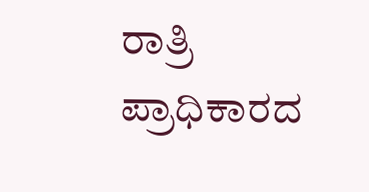ರಾತ್ರಿ ಪ್ರಾಧಿಕಾರದ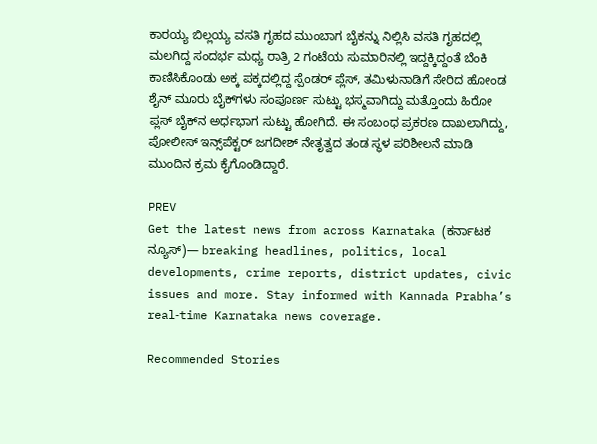ಕಾರಯ್ಯ ಬಿಲ್ಲಯ್ಯ ವಸತಿ ಗೃಹದ ಮುಂಬಾಗ ಬೈಕನ್ನು ನಿಲ್ಲಿಸಿ ವಸತಿ ಗೃಹದಲ್ಲಿ ಮಲಗಿದ್ದ ಸಂದರ್ಭ ಮಧ್ಯ ರಾತ್ರಿ 2 ಗಂಟೆಯ ಸುಮಾರಿನಲ್ಲಿ ಇದ್ದಕ್ಕಿದ್ದಂತೆ ಬೆಂಕಿ ಕಾಣಿಸಿಕೊಂಡು ಅಕ್ಕ ಪಕ್ಕದಲ್ಲಿದ್ದ ಸ್ಪೆಂಡರ್ ಪ್ಲೆಸ್, ತಮಿಳುನಾಡಿಗೆ ಸೇರಿದ ಹೋಂಡ ಶೈನ್ ಮೂರು ಬೈಕ್‌ಗಳು ಸಂಪೂರ್ಣ ಸುಟ್ಟು ಭಸ್ಮವಾಗಿದ್ದು ಮತ್ತೊಂದು ಹಿರೋ ಪ್ಲಸ್ ಬೈಕ್‌ನ ಅರ್ಧಭಾಗ ಸುಟ್ಟು ಹೋಗಿದೆ. ಈ ಸಂಬಂಧ ಪ್ರಕರಣ ದಾಖಲಾಗಿದ್ದು, ಪೋಲೀಸ್ ಇನ್ಸ್‌ಪೆಕ್ಟರ್ ಜಗದೀಶ್ ನೇತೃತ್ವದ ತಂಡ ಸ್ಥಳ ಪರಿಶೀಲನೆ ಮಾಡಿ ಮುಂದಿನ ಕ್ರಮ ಕೈಗೊಂಡಿದ್ದಾರೆ.

PREV
Get the latest news from across Karnataka (ಕರ್ನಾಟಕ ನ್ಯೂಸ್)— breaking headlines, politics, local developments, crime reports, district updates, civic issues and more. Stay informed with Kannada Prabha’s real‑time Karnataka news coverage.

Recommended Stories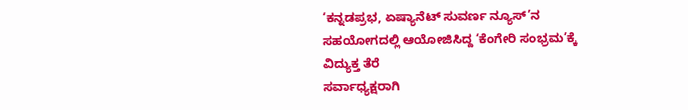‘ಕನ್ನಡಪ್ರಭ, ಏಷ್ಯಾನೆಟ್‌ ಸುವರ್ಣ ನ್ಯೂಸ್‌’ನ ಸಹಯೋಗದಲ್ಲಿ ಆಯೋಜಿಸಿದ್ದ ‘ಕೆಂಗೇರಿ ಸಂಭ್ರಮ’ಕ್ಕೆ ವಿದ್ಯುಕ್ತ ತೆರೆ
ಸರ್ವಾಧ್ಯಕ್ಷರಾಗಿ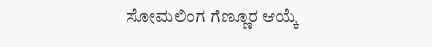ಸೋಮಲಿಂಗ ಗೆಣ್ಣೂರ ಆಯ್ಕೆ